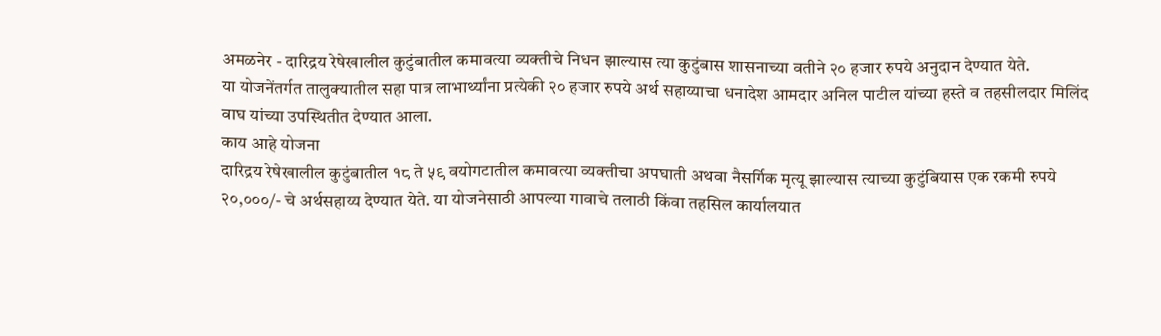अमळनेर - दारिद्रय रेषेखालील कुटुंबातील कमावत्या व्यक्तीचे निधन झाल्यास त्या कुटुंबास शासनाच्या वतीने २० हजार रुपये अनुदान देण्यात येते.
या योजनेंतर्गत तालुक्यातील सहा पात्र लाभार्थ्यांना प्रत्येकी २० हजार रुपये अर्थ सहाय्याचा धनादेश आमदार अनिल पाटील यांच्या हस्ते व तहसीलदार मिलिंद वाघ यांच्या उपस्थितीत देण्यात आला.
काय आहे योजना
दारिद्रय रेषेखालील कुटुंबातील १८ ते ५९ वयोगटातील कमावत्या व्यक्तीचा अपघाती अथवा नैसर्गिक मृत्यू झाल्यास त्याच्या कुटुंबियास एक रकमी रुपये २०,०००/- चे अर्थसहाय्य देण्यात येते. या योजनेसाठी आपल्या गावाचे तलाठी किंवा तहसिल कार्यालयात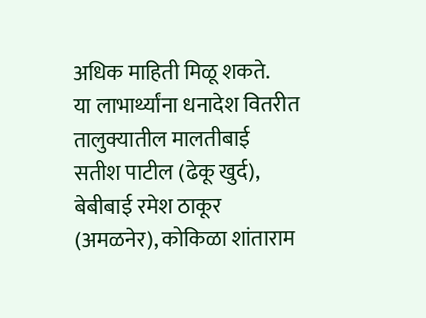अधिक माहिती मिळू शकते.
या लाभार्थ्यांना धनादेश वितरीत
तालुक्यातील मालतीबाई सतीश पाटील (ढेकू खुर्द), बेबीबाई रमेश ठाकूर (अमळनेर), कोकिळा शांताराम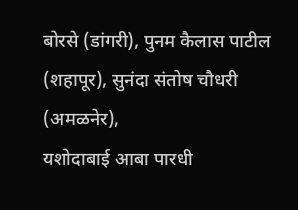बोरसे (डांगरी), पुनम कैलास पाटील (शहापूर), सुनंदा संतोष चौधरी (अमळनेर),
यशोदाबाई आबा पारधी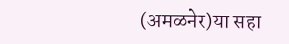(अमळनेर)या सहा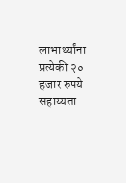लाभार्थ्यांना प्रत्येकी २० हजार रुपये सहाय्यता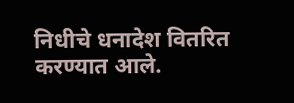निधीचे धनादेश वितरित करण्यात आले.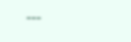---